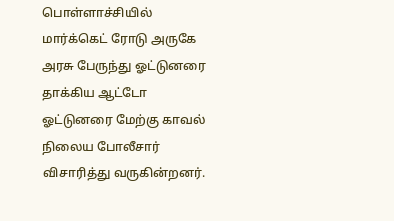பொள்ளாச்சியில் மார்க்கெட் ரோடு அருகே அரசு பேருந்து ஓட்டுனரை தாக்கிய ஆட்டோ ஓட்டுனரை மேற்கு காவல் நிலைய போலீசார் விசாரித்து வருகின்றனர்.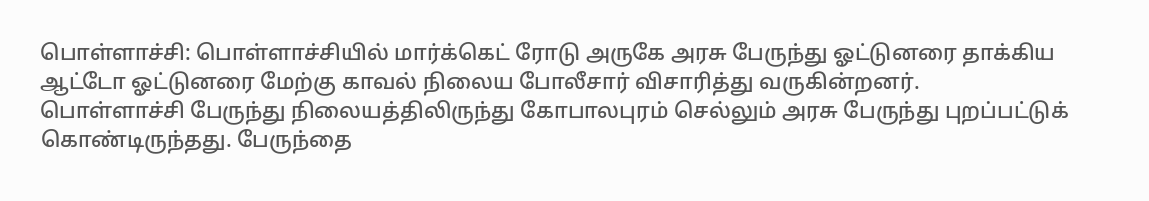பொள்ளாச்சி: பொள்ளாச்சியில் மார்க்கெட் ரோடு அருகே அரசு பேருந்து ஓட்டுனரை தாக்கிய ஆட்டோ ஓட்டுனரை மேற்கு காவல் நிலைய போலீசார் விசாரித்து வருகின்றனர்.
பொள்ளாச்சி பேருந்து நிலையத்திலிருந்து கோபாலபுரம் செல்லும் அரசு பேருந்து புறப்பட்டுக் கொண்டிருந்தது. பேருந்தை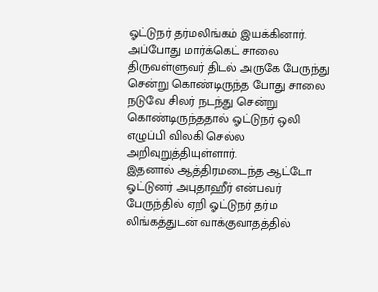ஓட்டுநர் தர்மலிங்கம் இயக்கினார்.
அப்போது மார்க்கெட் சாலை திருவள்ளுவர் திடல் அருகே பேருந்து சென்று கொண்டிருந்த போது சாலை நடுவே சிலர் நடந்து சென்று கொண்டிருந்ததால் ஓட்டுநர் ஒலி எழுப்பி விலகி செல்ல அறிவுறுத்தியுள்ளார்.
இதனால் ஆத்திரமடைந்த ஆட்டோ ஓட்டுனர் அபுதாஹீர் என்பவர் பேருந்தில் ஏறி ஓட்டுநர் தர்ம லிங்கத்துடன் வாக்குவாதத்தில்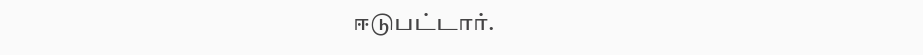ஈடுபட்டார்.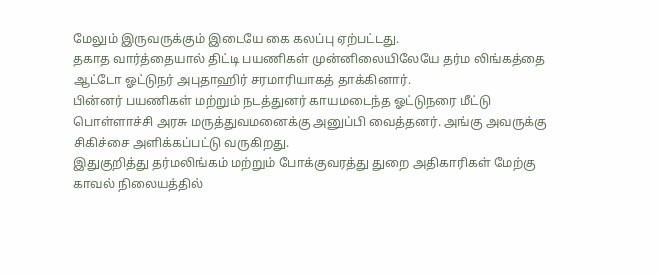மேலும் இருவருக்கும் இடையே கை கலப்பு ஏற்பட்டது.
தகாத வார்த்தையால் திட்டி பயணிகள் முன்னிலையிலேயே தர்ம லிங்கத்தை ஆட்டோ ஓட்டுநர் அபுதாஹிர் சரமாரியாகத் தாக்கினார்.
பின்னர் பயணிகள் மற்றும் நடத்துனர் காயமடைந்த ஓட்டுநரை மீட்டு பொள்ளாச்சி அரசு மருத்துவமனைக்கு அனுப்பி வைத்தனர். அங்கு அவருக்கு சிகிச்சை அளிக்கப்பட்டு வருகிறது.
இதுகுறித்து தர்மலிங்கம் மற்றும் போக்குவரத்து துறை அதிகாரிகள் மேற்கு காவல் நிலையத்தில்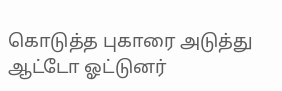கொடுத்த புகாரை அடுத்து ஆட்டோ ஓட்டுனர்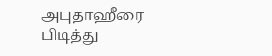அபுதாஹீரை பிடித்து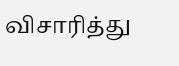விசாரித்து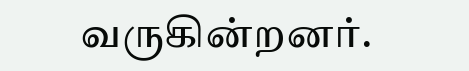வருகின்றனர்.